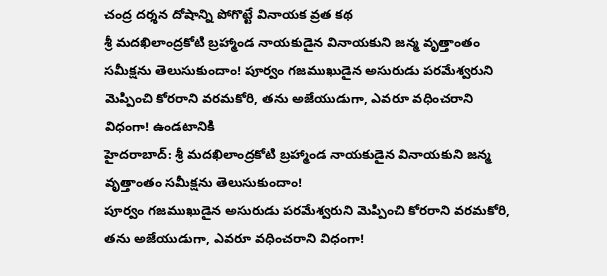చంద్ర దర్శన దోషాన్ని పోగొట్టే వినాయక వ్రత కథ
శ్రీ మదఖిలాంద్రకోటి బ్రహ్మాండ నాయకుడైన వినాయకుని జన్మ వృత్తాంతం సమీక్షను తెలుసుకుందాం! పూర్వం గజముఖుడైన అసురుడు పరమేశ్వరుని మెప్పించి కోరరాని వరమకోరి, తను అజేయుడుగా, ఎవరూ వధించరాని విధంగా! ఉండటానికి
హైదరాబాద్: శ్రీ మదఖిలాంద్రకోటి బ్రహ్మాండ నాయకుడైన వినాయకుని జన్మ వృత్తాంతం సమీక్షను తెలుసుకుందాం!
పూర్వం గజముఖుడైన అసురుడు పరమేశ్వరుని మెప్పించి కోరరాని వరమకోరి, తను అజేయుడుగా, ఎవరూ వధించరాని విధంగా!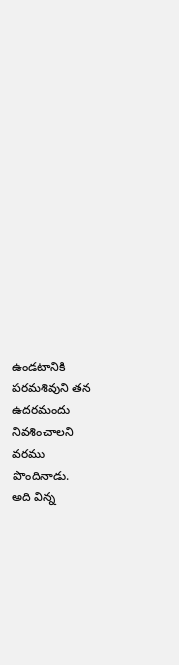ఉండటానికి పరమశివుని తన ఉదరమందు నివశించాలని వరము పొందినాడు.
అది విన్న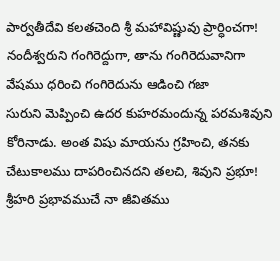పార్వతీదేవి కలతచెంది శ్రీ మహావిష్ణువు ప్రార్ధించగా! నందీశ్వరుని గంగిరెద్దుగా, తాను గంగిరెదువానిగా వేషము ధరించి గంగిరెదును ఆడించి గజా
సురుని మెప్పించి ఉదర కుహరమందున్న పరమశివుని కోరినాడు. అంత విషు మాయను గ్రహించి, తనకు చేటుకాలము దాపరించినదని తలచి, శివుని ప్రభూ! శ్రీహరి ప్రభావముచే నా జీవితము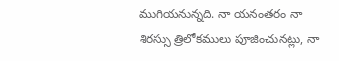ముగియనున్నది. నా యనంతరం నా శిరస్సు త్రిలోకములు పూజించునట్లు, నా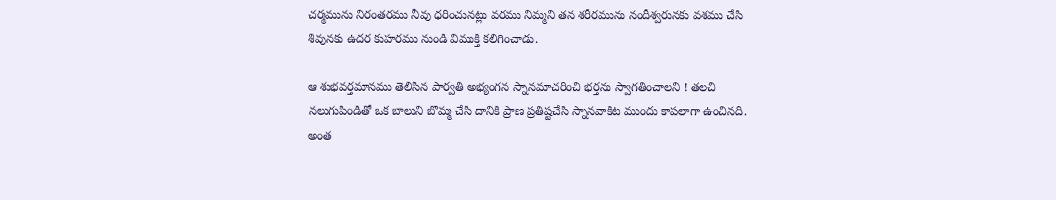చర్మమును నిరంతరము నీవు ధరించునట్లు వరము నిమ్మని తన శరీరమును నందీశ్వరునకు వశము చేసి శివునకు ఉదర కుహరము నుండి విముక్తి కలిగించాడు.

ఆ శుభవర్తమానము తెలిసిన పార్వతి అభ్యంగన స్నానమాచరించి భర్తను స్వాగతించాలని ! తలచి నలుగుపిండితో ఒక బాలుని బొమ్మ చేసి దానికి ప్రాణ ప్రతిష్టచేసి స్నానవాకిట ముందు కాపలాగా ఉంచినది. అంత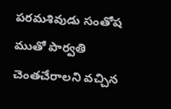పరమశివుడు సంతోష ముతో పార్వతి చెంతచేరాలని వచ్చిన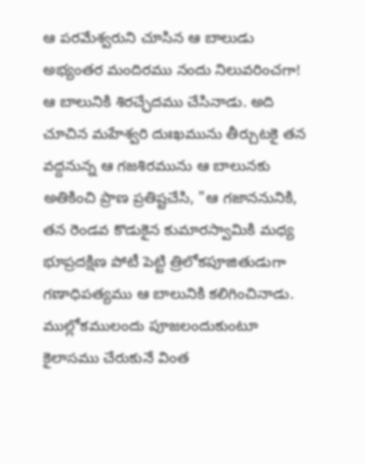ఆ పరమేశ్వరుని చూసిన ఆ బాలుడు అభ్యంతర మందిరము నందు నిలువరించగా! ఆ బాలునికి శిరచ్ఛేదము చేసినాడు. అది చూచిన మహేశ్వరి దుఃఖమును తీర్చుటకై తన వద్దనున్న ఆ గజశిరమును ఆ బాలునకు అతికించి ప్రాణ ప్రతిష్టచేసి, "ఆ గజాననునికి, తన రెండవ కొడుకైన కుమారస్వామికి మధ్య భూప్రదక్షిణ పోటీ పెట్టి త్రిలోకపూజితుడుగా గణాధిపత్యము ఆ బాలునికి కలిగించినాడు.
ముల్లోకములందు పూజలందుకుంటూ కైలాసము చేరుకునే వింత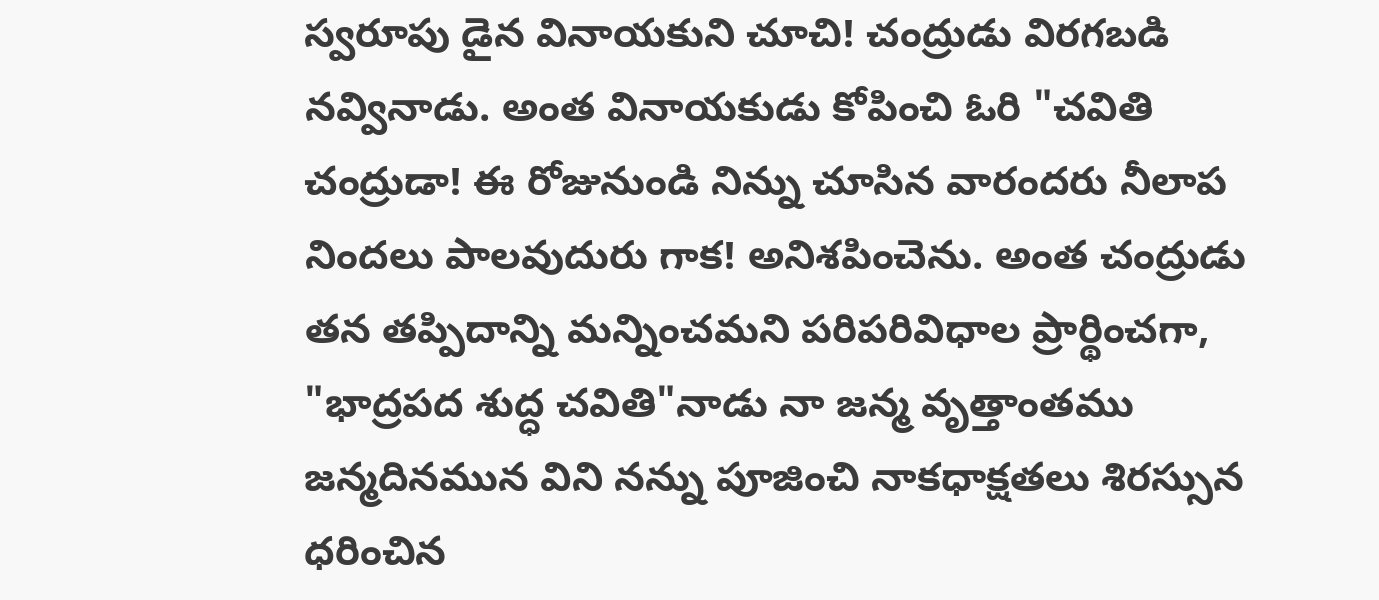స్వరూపు డైన వినాయకుని చూచి! చంద్రుడు విరగబడి నవ్వినాడు. అంత వినాయకుడు కోపించి ఓరి "చవితి చంద్రుడా! ఈ రోజునుండి నిన్ను చూసిన వారందరు నీలాప నిందలు పాలవుదురు గాక! అనిశపించెను. అంత చంద్రుడు తన తప్పిదాన్ని మన్నించమని పరిపరివిధాల ప్రార్థించగా, "భాద్రపద శుద్ధ చవితి"నాడు నా జన్మ వృత్తాంతము జన్మదినమున విని నన్ను పూజించి నాకధాక్షతలు శిరస్సున ధరించిన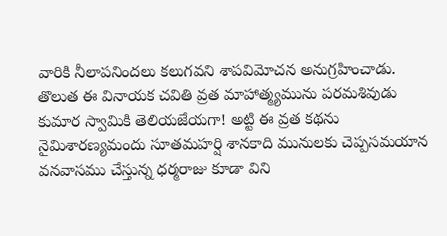వారికి నీలాపనిందలు కలుగవని శాపవిమోచన అనుగ్రహించాడు.
తొలుత ఈ వినాయక చవితి వ్రత మాహాత్మ్యమును పరమశివుడు కుమార స్వామికి తెలియజేయగా! అట్టి ఈ వ్రత కథను నైమిశారణ్యమందు సూతమహర్షి శానకాది మునులకు చెప్పసమయాన వనవాసము చేస్తున్న ధర్మరాజు కూడా విని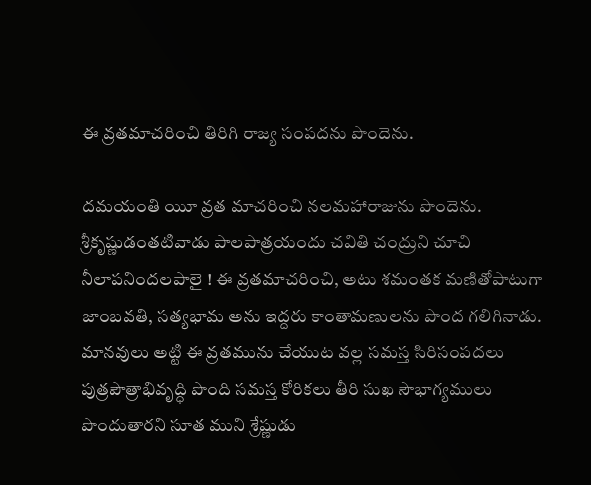ఈ వ్రతమాచరించి తిరిగి రాజ్య సంపదను పొందెను.

దమయంతి యిూ వ్రత మాచరించి నలమహారాజును పొందెను.
శ్రీకృష్ణుడంతటివాడు పాలపాత్రయందు చవితి చంద్రుని చూచి నీలాపనిందలపాలై ! ఈ వ్రతమాచరించి, అటు శమంతక మణితోపాటుగా జాంబవతి, సత్యభామ అను ఇద్దరు కాంతామణులను పొంద గలిగినాడు.
మానవులు అట్టి ఈ వ్రతమును చేయుట వల్ల సమస్త సిరిసంపదలు పుత్రపౌత్రాభివృద్ధి పొంది సమస్త కోరికలు తీరి సుఖ సౌభాగ్యములు పొందుతారని సూత ముని శ్రేష్ణుడు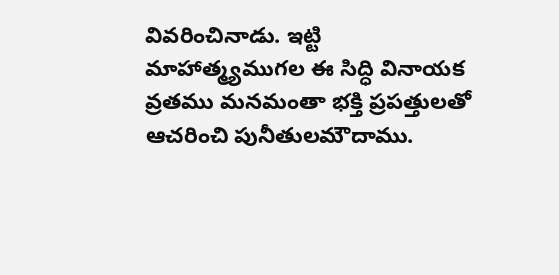వివరించినాడు. ఇట్టి మాహాత్మ్యముగల ఈ సిద్ధి వినాయక వ్రతము మనమంతా భక్తి ప్రపత్తులతో ఆచరించి పునీతులమౌదాము.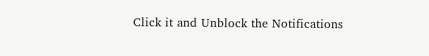Click it and Unblock the Notifications